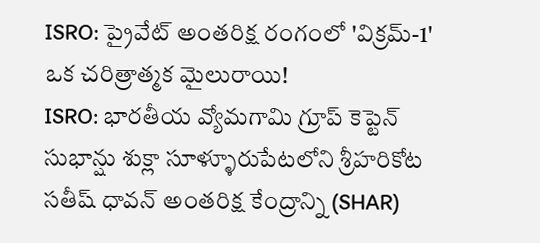ISRO: ప్రైవేట్ అంతరిక్ష రంగంలో 'విక్రమ్-1' ఒక చరిత్రాత్మక మైలురాయి!
ISRO: భారతీయ వ్యోమగామి గ్రూప్ కెప్టెన్ సుభాన్షు శుక్లా సూళ్ళూరుపేటలోని శ్రీహరికోట సతీష్ ధావన్ అంతరిక్ష కేంద్రాన్ని (SHAR)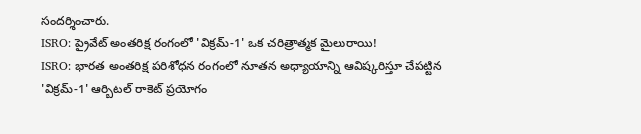సందర్శించారు.
ISRO: ప్రైవేట్ అంతరిక్ష రంగంలో 'విక్రమ్-1' ఒక చరిత్రాత్మక మైలురాయి!
ISRO: భారత అంతరిక్ష పరిశోధన రంగంలో నూతన అధ్యాయాన్ని ఆవిష్కరిస్తూ చేపట్టిన 'విక్రమ్-1' ఆర్బిటల్ రాకెట్ ప్రయోగం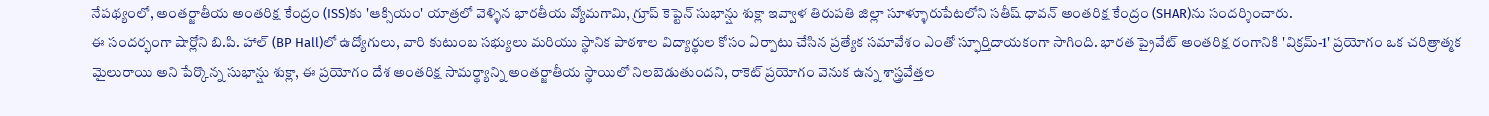నేపథ్యంలో, అంతర్జాతీయ అంతరిక్ష కేంద్రం (ISS)కు 'ఆక్సియం' యాత్రలో వెళ్ళిన భారతీయ వ్యోమగామి, గ్రూప్ కెప్టెన్ సుభాన్షు శుక్లా ఇవ్వాళ తిరుపతి జిల్లా సూళ్ళూరుపేటలోని సతీష్ ధావన్ అంతరిక్ష కేంద్రం (SHAR)ను సందర్శించారు.
ఈ సందర్భంగా షార్లోని బి.పి. హాల్ (BP Hall)లో ఉద్యోగులు, వారి కుటుంబ సభ్యులు మరియు స్థానిక పాఠశాల విద్యార్థుల కోసం ఏర్పాటు చేసిన ప్రత్యేక సమావేశం ఎంతో స్ఫూర్తిదాయకంగా సాగింది. భారత ప్రైవేట్ అంతరిక్ష రంగానికి 'విక్రమ్-1' ప్రయోగం ఒక చరిత్రాత్మక మైలురాయి అని పేర్కొన్న సుభాన్షు శుక్లా, ఈ ప్రయోగం దేశ అంతరిక్ష సామర్థ్యాన్ని అంతర్జాతీయ స్థాయిలో నిలబెడుతుందని, రాకెట్ ప్రయోగం వెనుక ఉన్న శాస్త్రవేత్తల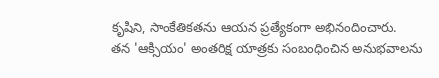కృషిని, సాంకేతికతను ఆయన ప్రత్యేకంగా అభినందించారు.
తన 'ఆక్సియం' అంతరిక్ష యాత్రకు సంబంధించిన అనుభవాలను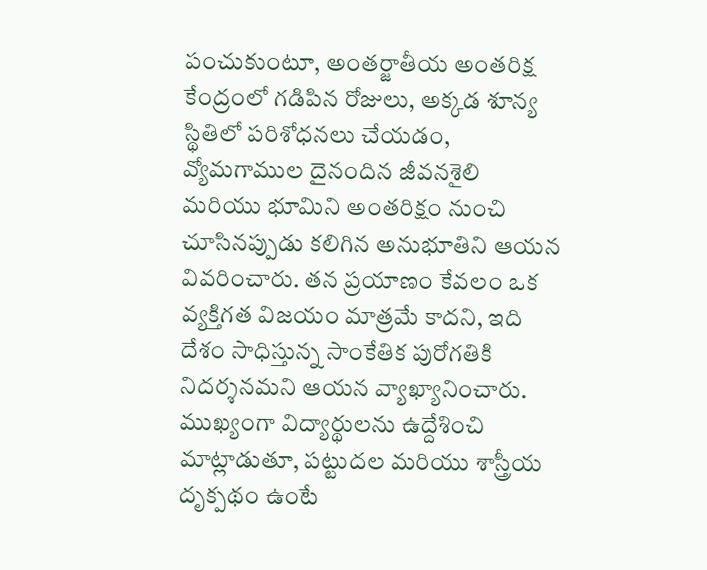పంచుకుంటూ, అంతర్జాతీయ అంతరిక్ష కేంద్రంలో గడిపిన రోజులు, అక్కడ శూన్య స్థితిలో పరిశోధనలు చేయడం, వ్యోమగాముల దైనందిన జీవనశైలి మరియు భూమిని అంతరిక్షం నుంచి చూసినప్పుడు కలిగిన అనుభూతిని ఆయన వివరించారు. తన ప్రయాణం కేవలం ఒక వ్యక్తిగత విజయం మాత్రమే కాదని, ఇది దేశం సాధిస్తున్న సాంకేతిక పురోగతికి నిదర్శనమని ఆయన వ్యాఖ్యానించారు. ముఖ్యంగా విద్యార్థులను ఉద్దేశించి మాట్లాడుతూ, పట్టుదల మరియు శాస్త్రీయ దృక్పథం ఉంటే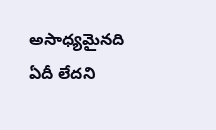అసాధ్యమైనది ఏదీ లేదని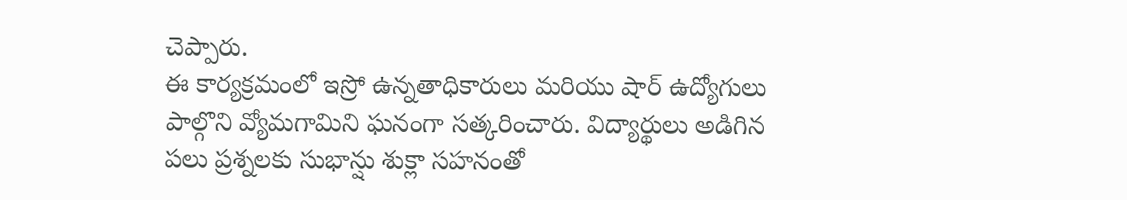చెప్పారు.
ఈ కార్యక్రమంలో ఇస్రో ఉన్నతాధికారులు మరియు షార్ ఉద్యోగులు పాల్గొని వ్యోమగామిని ఘనంగా సత్కరించారు. విద్యార్థులు అడిగిన పలు ప్రశ్నలకు సుభాన్షు శుక్లా సహనంతో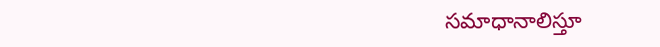సమాధానాలిస్తూ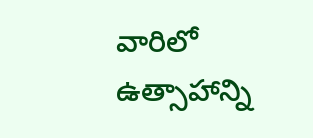వారిలో ఉత్సాహాన్ని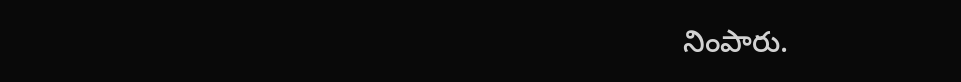నింపారు.